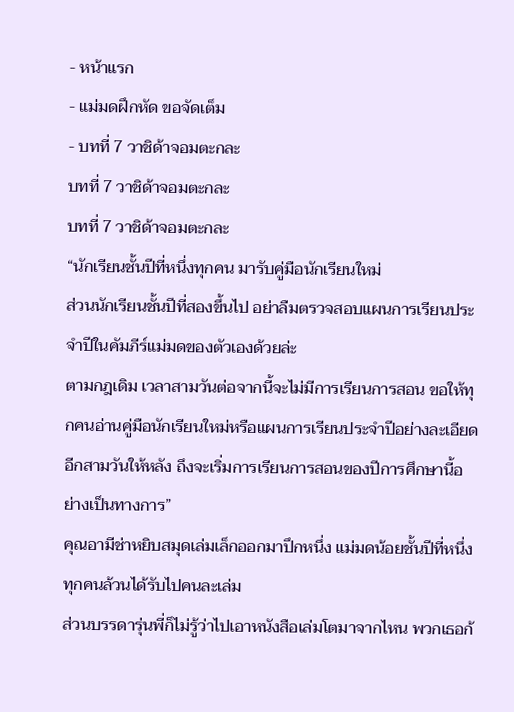- หน้าแรก
- แม่มดฝึกหัด ขอจัดเต็ม
- บทที่ 7 วาชิด้าจอมตะกละ
บทที่ 7 วาชิด้าจอมตะกละ
บทที่ 7 วาชิด้าจอมตะกละ
“นักเรียนชั้นปีที่หนึ่งทุกคน มารับคู่มือนักเรียนใหม่
ส่วนนักเรียนชั้นปีที่สองขึ้นไป อย่าลืมตรวจสอบแผนการเรียนประจำปีในคัมภีร์แม่มดของตัวเองด้วยล่ะ
ตามกฎเดิม เวลาสามวันต่อจากนี้จะไม่มีการเรียนการสอน ขอให้ทุกคนอ่านคู่มือนักเรียนใหม่หรือแผนการเรียนประจำปีอย่างละเอียด อีกสามวันให้หลัง ถึงจะเริ่มการเรียนการสอนของปีการศึกษานี้อย่างเป็นทางการ”
คุณอามีช่าหยิบสมุดเล่มเล็กออกมาปึกหนึ่ง แม่มดน้อยชั้นปีที่หนึ่งทุกคนล้วนได้รับไปคนละเล่ม
ส่วนบรรดารุ่นพี่ก็ไม่รู้ว่าไปเอาหนังสือเล่มโตมาจากไหน พวกเธอก้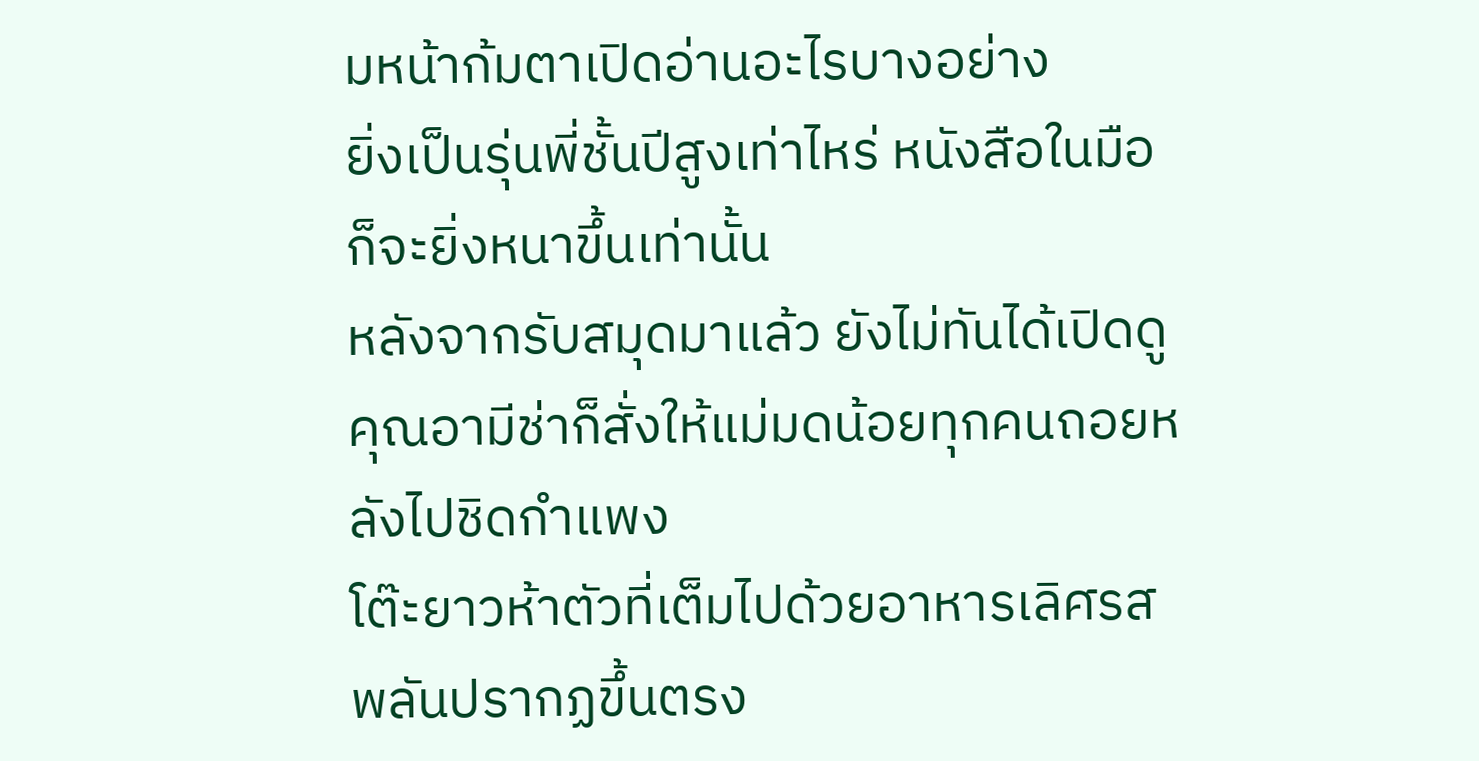มหน้าก้มตาเปิดอ่านอะไรบางอย่าง
ยิ่งเป็นรุ่นพี่ชั้นปีสูงเท่าไหร่ หนังสือในมือก็จะยิ่งหนาขึ้นเท่านั้น
หลังจากรับสมุดมาแล้ว ยังไม่ทันได้เปิดดู คุณอามีช่าก็สั่งให้แม่มดน้อยทุกคนถอยหลังไปชิดกำแพง
โต๊ะยาวห้าตัวที่เต็มไปด้วยอาหารเลิศรสพลันปรากฏขึ้นตรง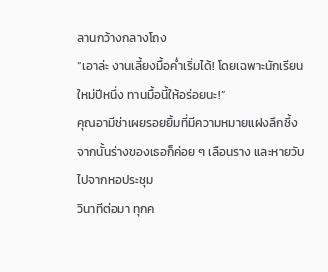ลานกว้างกลางโถง
“เอาล่ะ งานเลี้ยงมื้อค่ำเริ่มได้! โดยเฉพาะนักเรียนใหม่ปีหนึ่ง ทานมื้อนี้ให้อร่อยนะ!”
คุณอามีช่าเผยรอยยิ้มที่มีความหมายแฝงลึกซึ้ง จากนั้นร่างของเธอก็ค่อย ๆ เลือนราง และหายวับไปจากหอประชุม
วินาทีต่อมา ทุกค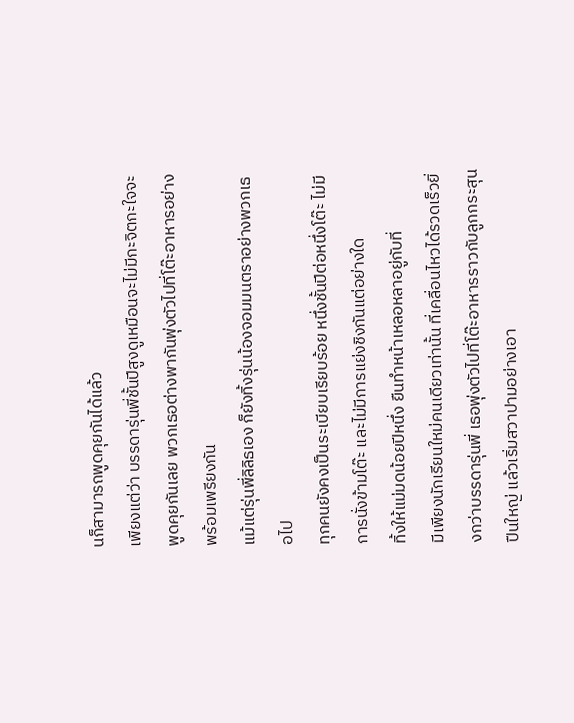นก็สามารถพูดคุยกันได้แล้ว
เพียงแต่ว่า บรรดารุ่นพี่ชั้นปีสูงดูเหมือนจะไม่มีกะจิตกะใจจะพูดคุยกันเลย พวกเธอต่างพากันพุ่งตัวไปที่โต๊ะอาหารอย่างพร้อมเพรียงกัน
แม้แต่รุ่นพี่ลิลิธเอง ก็ยังทิ้งรุ่นน้องจอมมนตราอย่างพวกเธอไป
ทุกคนยังคงเป็นระเบียบเรียบร้อย หนึ่งชั้นปีต่อหนึ่งโต๊ะ ไม่มีการนั่งข้ามโต๊ะ และไม่มีการแย่งชิงกันแต่อย่างใด
ทิ้งให้แม่มดน้อยปีหนึ่ง ยืนทำหน้าเหลอหลาอยู่กับที่
มีเพียงนักเรียนใหม่คนเดียวเท่านั้น ที่เคลื่อนไหวได้รวดเร็วยิ่งกว่าบรรดารุ่นพี่ เธอพุ่งตัวไปที่โต๊ะอาหารราวกับลูกกระสุนปืนใหญ่ แล้วเริ่มสวาปามอย่างเอา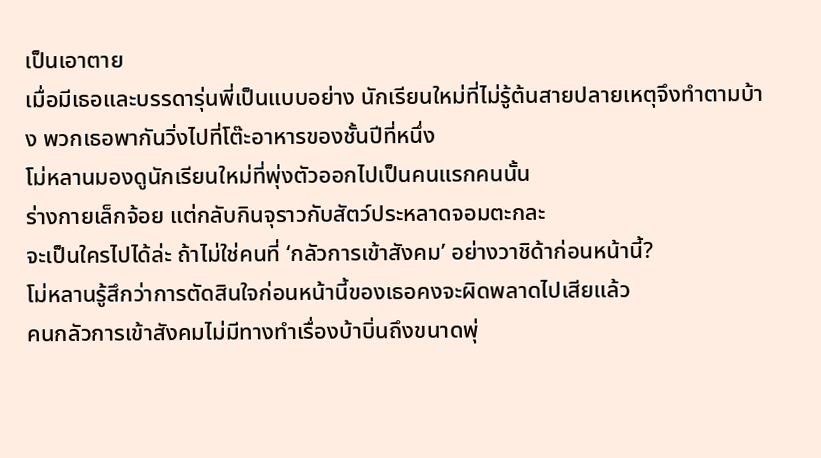เป็นเอาตาย
เมื่อมีเธอและบรรดารุ่นพี่เป็นแบบอย่าง นักเรียนใหม่ที่ไม่รู้ต้นสายปลายเหตุจึงทำตามบ้าง พวกเธอพากันวิ่งไปที่โต๊ะอาหารของชั้นปีที่หนึ่ง
โม่หลานมองดูนักเรียนใหม่ที่พุ่งตัวออกไปเป็นคนแรกคนนั้น
ร่างกายเล็กจ้อย แต่กลับกินจุราวกับสัตว์ประหลาดจอมตะกละ
จะเป็นใครไปได้ล่ะ ถ้าไม่ใช่คนที่ ‘กลัวการเข้าสังคม’ อย่างวาชิด้าก่อนหน้านี้?
โม่หลานรู้สึกว่าการตัดสินใจก่อนหน้านี้ของเธอคงจะผิดพลาดไปเสียแล้ว
คนกลัวการเข้าสังคมไม่มีทางทำเรื่องบ้าบิ่นถึงขนาดพุ่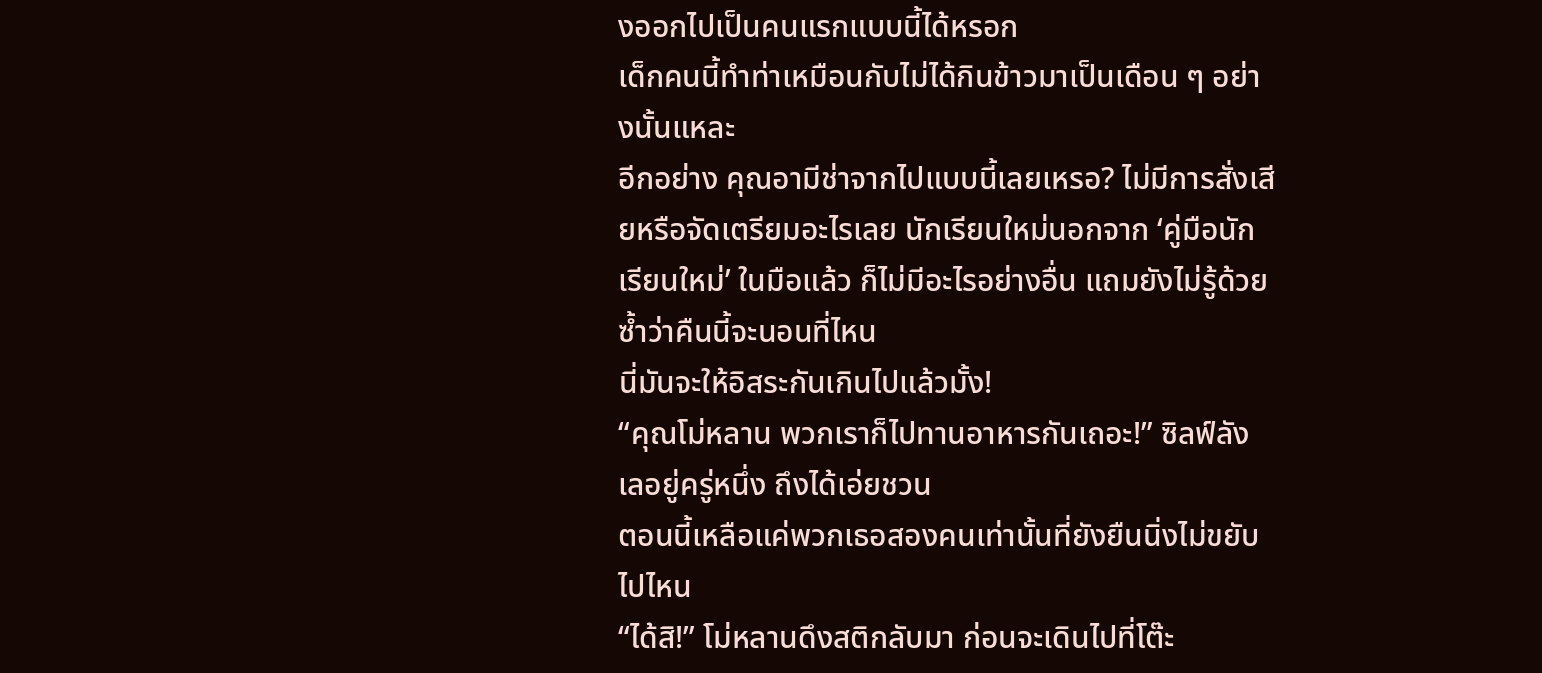งออกไปเป็นคนแรกแบบนี้ได้หรอก
เด็กคนนี้ทำท่าเหมือนกับไม่ได้กินข้าวมาเป็นเดือน ๆ อย่างนั้นแหละ
อีกอย่าง คุณอามีช่าจากไปแบบนี้เลยเหรอ? ไม่มีการสั่งเสียหรือจัดเตรียมอะไรเลย นักเรียนใหม่นอกจาก ‘คู่มือนักเรียนใหม่’ ในมือแล้ว ก็ไม่มีอะไรอย่างอื่น แถมยังไม่รู้ด้วยซ้ำว่าคืนนี้จะนอนที่ไหน
นี่มันจะให้อิสระกันเกินไปแล้วมั้ง!
“คุณโม่หลาน พวกเราก็ไปทานอาหารกันเถอะ!” ซิลฟ์ลังเลอยู่ครู่หนึ่ง ถึงได้เอ่ยชวน
ตอนนี้เหลือแค่พวกเธอสองคนเท่านั้นที่ยังยืนนิ่งไม่ขยับไปไหน
“ได้สิ!” โม่หลานดึงสติกลับมา ก่อนจะเดินไปที่โต๊ะ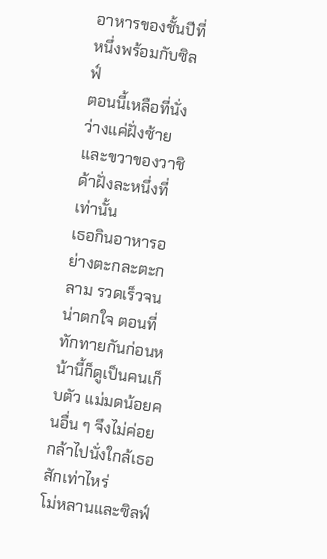อาหารของชั้นปีที่หนึ่งพร้อมกับซิลฟ์
ตอนนี้เหลือที่นั่งว่างแค่ฝั่งซ้ายและขวาของวาชิด้าฝั่งละหนึ่งที่เท่านั้น
เธอกินอาหารอย่างตะกละตะกลาม รวดเร็วจนน่าตกใจ ตอนที่ทักทายกันก่อนหน้านี้ก็ดูเป็นคนเก็บตัว แม่มดน้อยคนอื่น ๆ จึงไม่ค่อยกล้าไปนั่งใกล้เธอสักเท่าไหร่
โม่หลานและซิลฟ์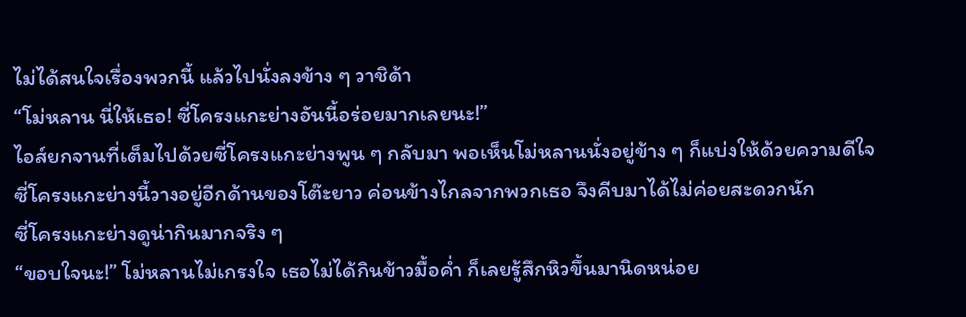ไม่ได้สนใจเรื่องพวกนี้ แล้วไปนั่งลงข้าง ๆ วาชิด้า
“โม่หลาน นี่ให้เธอ! ซี่โครงแกะย่างอันนี้อร่อยมากเลยนะ!”
ไอส์ยกจานที่เต็มไปด้วยซี่โครงแกะย่างพูน ๆ กลับมา พอเห็นโม่หลานนั่งอยู่ข้าง ๆ ก็แบ่งให้ด้วยความดีใจ
ซี่โครงแกะย่างนี้วางอยู่อีกด้านของโต๊ะยาว ค่อนข้างไกลจากพวกเธอ จึงคีบมาได้ไม่ค่อยสะดวกนัก
ซี่โครงแกะย่างดูน่ากินมากจริง ๆ
“ขอบใจนะ!” โม่หลานไม่เกรงใจ เธอไม่ได้กินข้าวมื้อค่ำ ก็เลยรู้สึกหิวขึ้นมานิดหน่อย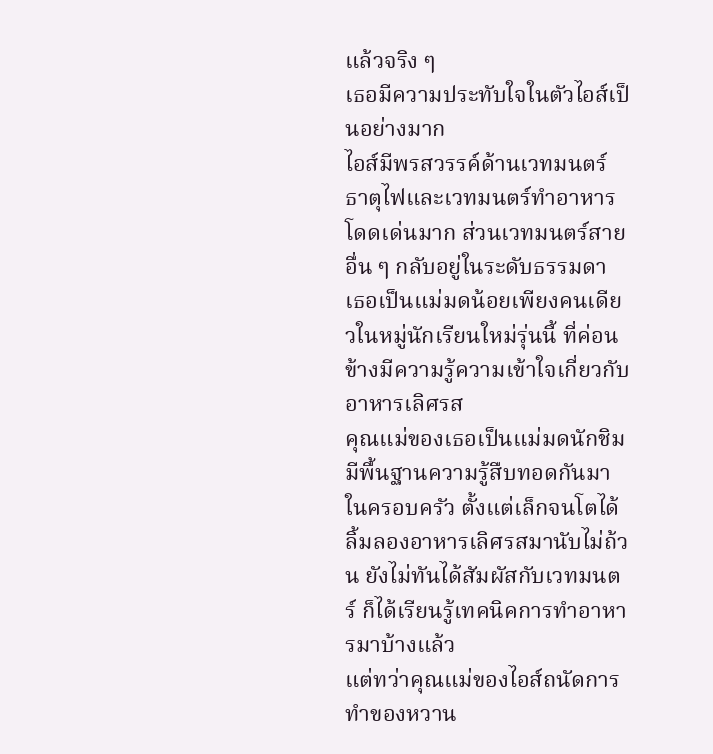แล้วจริง ๆ
เธอมีความประทับใจในตัวไอส์เป็นอย่างมาก
ไอส์มีพรสวรรค์ด้านเวทมนตร์ธาตุไฟและเวทมนตร์ทำอาหารโดดเด่นมาก ส่วนเวทมนตร์สายอื่น ๆ กลับอยู่ในระดับธรรมดา
เธอเป็นแม่มดน้อยเพียงคนเดียวในหมู่นักเรียนใหม่รุ่นนี้ ที่ค่อนข้างมีความรู้ความเข้าใจเกี่ยวกับอาหารเลิศรส
คุณแม่ของเธอเป็นแม่มดนักชิม มีพื้นฐานความรู้สืบทอดกันมาในครอบครัว ตั้งแต่เล็กจนโตได้ลิ้มลองอาหารเลิศรสมานับไม่ถ้วน ยังไม่ทันได้สัมผัสกับเวทมนตร์ ก็ได้เรียนรู้เทคนิคการทำอาหารมาบ้างแล้ว
แต่ทว่าคุณแม่ของไอส์ถนัดการทำของหวาน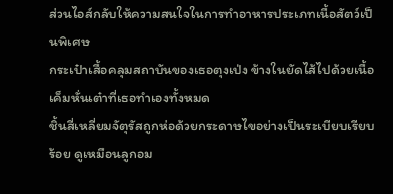ส่วนไอส์กลับให้ความสนใจในการทำอาหารประเภทเนื้อสัตว์เป็นพิเศษ
กระเป๋าเสื้อคลุมสถาบันของเธอตุงเป่ง ข้างในยัดไส้ไปด้วยเนื้อเค็มหั่นเต๋าที่เธอทำเองทั้งหมด
ชิ้นสี่เหลี่ยมจัตุรัสถูกห่อด้วยกระดาษไขอย่างเป็นระเบียบเรียบร้อย ดูเหมือนลูกอม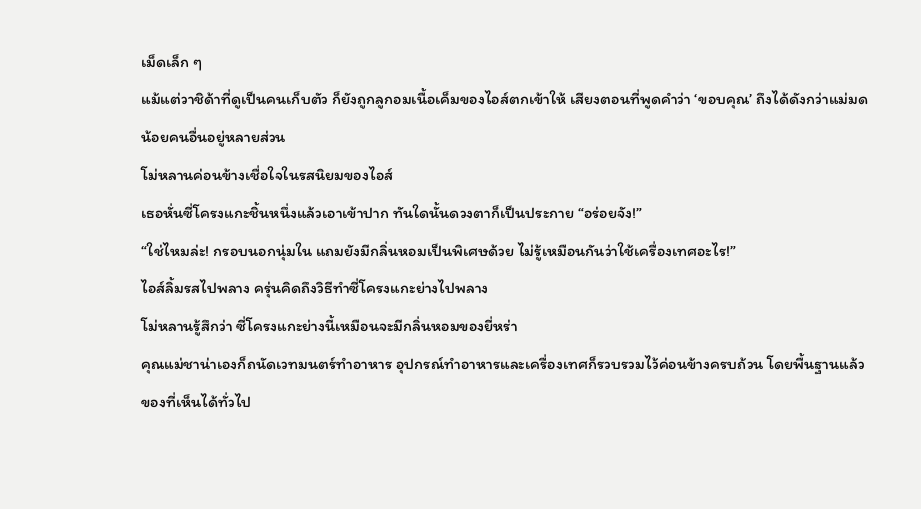เม็ดเล็ก ๆ
แม้แต่วาชิด้าที่ดูเป็นคนเก็บตัว ก็ยังถูกลูกอมเนื้อเค็มของไอส์ตกเข้าให้ เสียงตอนที่พูดคำว่า ‘ขอบคุณ’ ถึงได้ดังกว่าแม่มดน้อยคนอื่นอยู่หลายส่วน
โม่หลานค่อนข้างเชื่อใจในรสนิยมของไอส์
เธอหั่นซี่โครงแกะชิ้นหนึ่งแล้วเอาเข้าปาก ทันใดนั้นดวงตาก็เป็นประกาย “อร่อยจัง!”
“ใช่ไหมล่ะ! กรอบนอกนุ่มใน แถมยังมีกลิ่นหอมเป็นพิเศษด้วย ไม่รู้เหมือนกันว่าใช้เครื่องเทศอะไร!”
ไอส์ลิ้มรสไปพลาง ครุ่นคิดถึงวิธีทำซี่โครงแกะย่างไปพลาง
โม่หลานรู้สึกว่า ซี่โครงแกะย่างนี้เหมือนจะมีกลิ่นหอมของยี่หร่า
คุณแม่ชาน่าเองก็ถนัดเวทมนตร์ทำอาหาร อุปกรณ์ทำอาหารและเครื่องเทศก็รวบรวมไว้ค่อนข้างครบถ้วน โดยพื้นฐานแล้วของที่เห็นได้ทั่วไป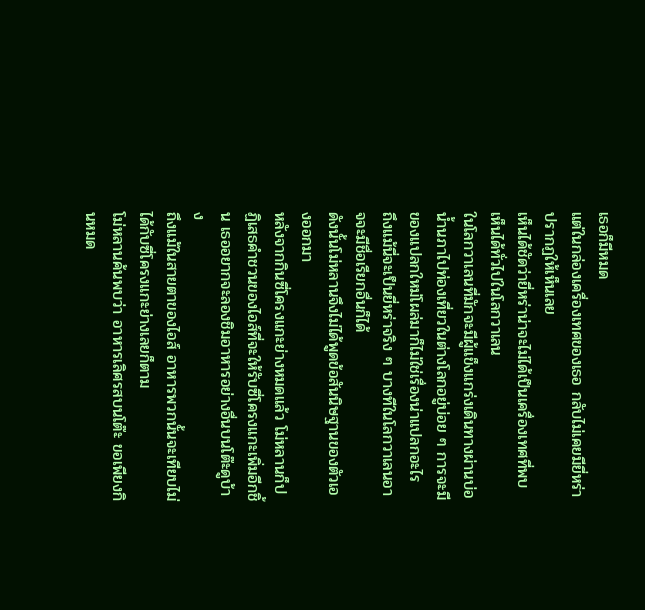เธอก็มีหมด
แต่ในกล่องเครื่องเทศของเธอ กลับไม่เคยมียี่หร่าปรากฏให้เห็นเลย
เห็นได้ชัดว่ายี่หร่าน่าจะไม่ได้เป็นเครื่องเทศที่พบเห็นได้ทั่วไปในโลกวาเลน
ในโลกวาเลนที่มักจะมีผู้แข็งแกร่งเดินทางผ่านบ่อน้ำนภาไปท่องเที่ยวในต่างโลกอยู่บ่อย ๆ การจะมีของแปลกใหม่โผล่มาก็ไม่ใช่เรื่องน่าแปลกอะไร
ถึงแม้นี่จะเป็นยี่หร่าจริง ๆ บางทีในโลกวาเลนอาจจะมีชื่อเรียกอื่นก็ได้
ดังนั้นโม่หลานจึงไม่ได้พูดข้อสันนิษฐานของตัวเองออกมา
หลังจากกินซี่โครงแกะย่างหมดแล้ว โม่หลานก็ปฏิเสธคำชวนของไอส์ที่จะให้รับซี่โครงแกะเพิ่มอีกชิ้น เธออยากจะลองชิมอาหารอย่างอื่นบนโต๊ะดูบ้าง
ถึงแม้ในสายตาของไอส์ อาหารพวกนั้นจะเทียบไม่ได้กับซี่โครงแกะย่างเลยก็ตาม
โม่หลานค้นพบว่า อาหารเลิศรสบนโต๊ะ ขอเพียงกินหมด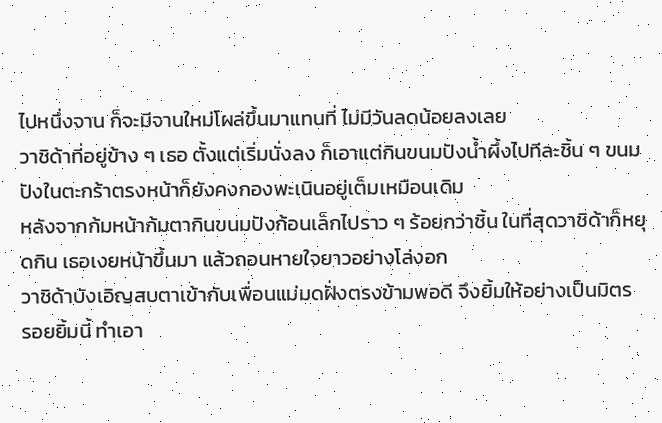ไปหนึ่งจาน ก็จะมีจานใหม่โผล่ขึ้นมาแทนที่ ไม่มีวันลดน้อยลงเลย
วาชิด้าที่อยู่ข้าง ๆ เธอ ตั้งแต่เริ่มนั่งลง ก็เอาแต่กินขนมปังน้ำผึ้งไปทีละชิ้น ๆ ขนมปังในตะกร้าตรงหน้าก็ยังคงกองพะเนินอยู่เต็มเหมือนเดิม
หลังจากก้มหน้าก้มตากินขนมปังก้อนเล็กไปราว ๆ ร้อยกว่าชิ้น ในที่สุดวาชิด้าก็หยุดกิน เธอเงยหน้าขึ้นมา แล้วถอนหายใจยาวอย่างโล่งอก
วาชิด้าบังเอิญสบตาเข้ากับเพื่อนแม่มดฝั่งตรงข้ามพอดี จึงยิ้มให้อย่างเป็นมิตร
รอยยิ้มนี้ ทำเอา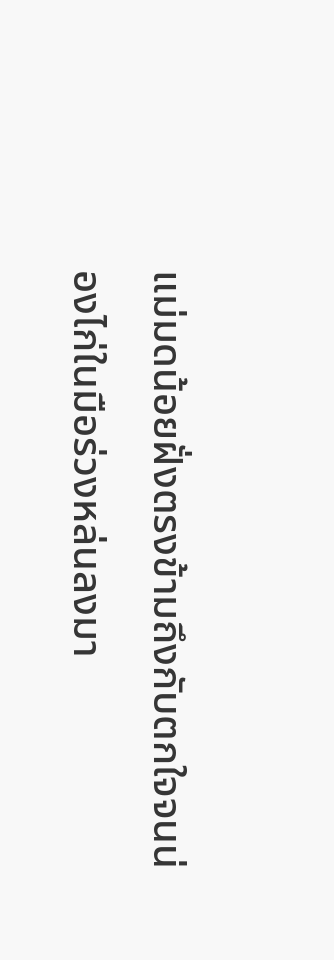แม่มดน้อยฝั่งตรงข้ามถึงกับตกใจจนน่องไก่ในมือร่วงหล่นลงมา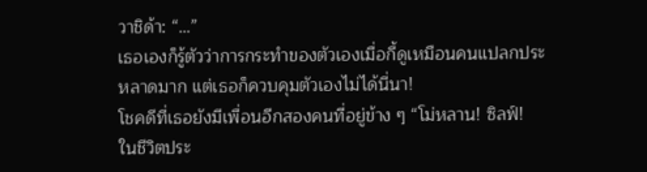วาชิด้า: “…”
เธอเองก็รู้ตัวว่าการกระทำของตัวเองเมื่อกี้ดูเหมือนคนแปลกประหลาดมาก แต่เธอก็ควบคุมตัวเองไม่ได้นี่นา!
โชคดีที่เธอยังมีเพื่อนอีกสองคนที่อยู่ข้าง ๆ “โม่หลาน! ซิลฟ์! ในชีวิตประ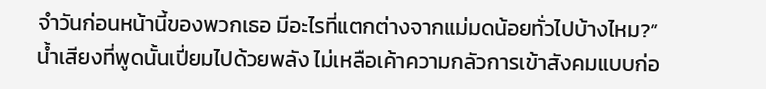จำวันก่อนหน้านี้ของพวกเธอ มีอะไรที่แตกต่างจากแม่มดน้อยทั่วไปบ้างไหม?”
น้ำเสียงที่พูดนั้นเปี่ยมไปด้วยพลัง ไม่เหลือเค้าความกลัวการเข้าสังคมแบบก่อ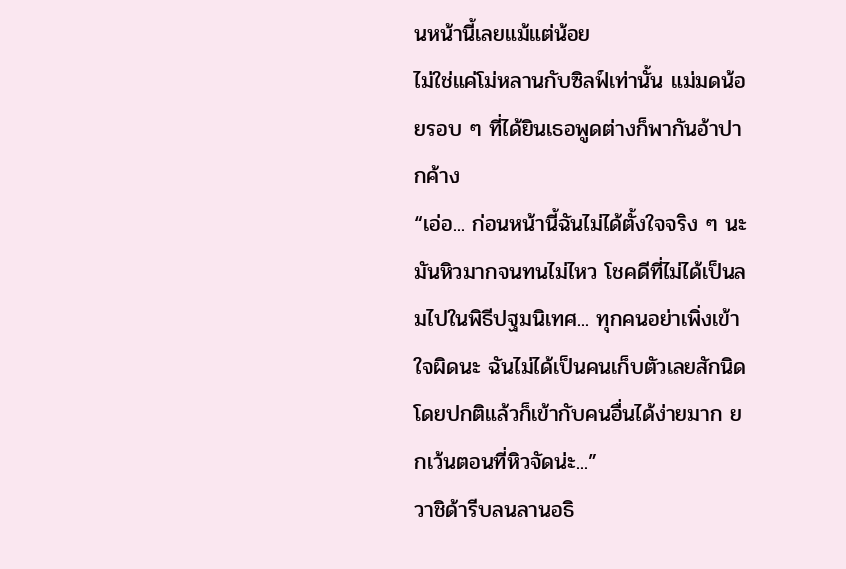นหน้านี้เลยแม้แต่น้อย
ไม่ใช่แค่โม่หลานกับซิลฟ์เท่านั้น แม่มดน้อยรอบ ๆ ที่ได้ยินเธอพูดต่างก็พากันอ้าปากค้าง
“เอ่อ... ก่อนหน้านี้ฉันไม่ได้ตั้งใจจริง ๆ นะ มันหิวมากจนทนไม่ไหว โชคดีที่ไม่ได้เป็นลมไปในพิธีปฐมนิเทศ... ทุกคนอย่าเพิ่งเข้าใจผิดนะ ฉันไม่ได้เป็นคนเก็บตัวเลยสักนิด โดยปกติแล้วก็เข้ากับคนอื่นได้ง่ายมาก ยกเว้นตอนที่หิวจัดน่ะ...”
วาชิด้ารีบลนลานอธิ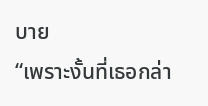บาย
“เพราะงั้นที่เธอกล่า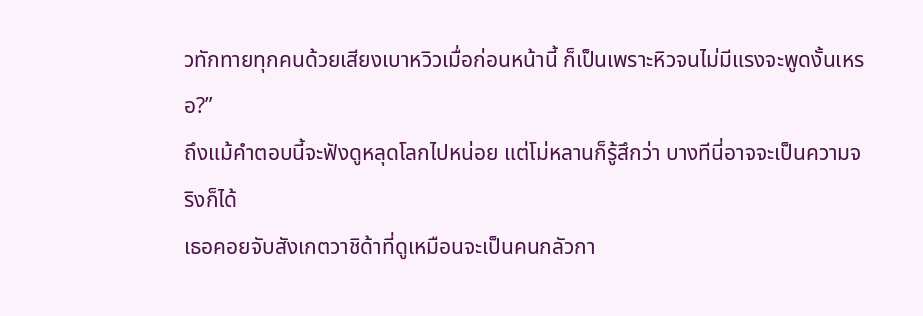วทักทายทุกคนด้วยเสียงเบาหวิวเมื่อก่อนหน้านี้ ก็เป็นเพราะหิวจนไม่มีแรงจะพูดงั้นเหรอ?”
ถึงแม้คำตอบนี้จะฟังดูหลุดโลกไปหน่อย แต่โม่หลานก็รู้สึกว่า บางทีนี่อาจจะเป็นความจริงก็ได้
เธอคอยจับสังเกตวาชิด้าที่ดูเหมือนจะเป็นคนกลัวกา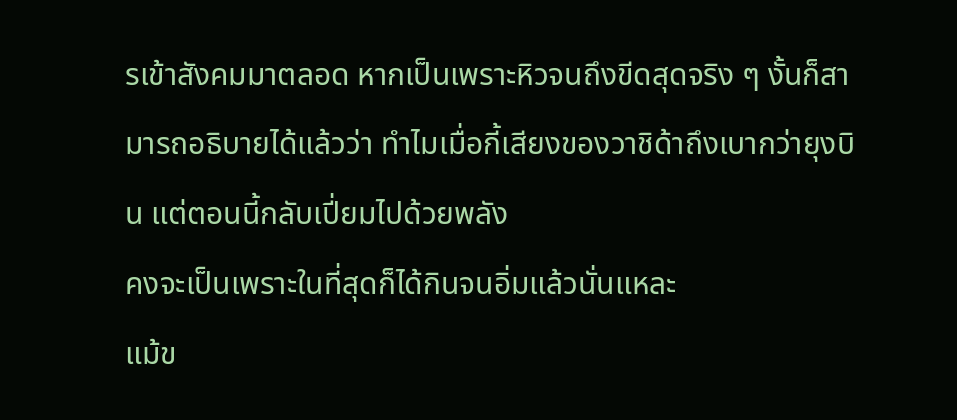รเข้าสังคมมาตลอด หากเป็นเพราะหิวจนถึงขีดสุดจริง ๆ งั้นก็สามารถอธิบายได้แล้วว่า ทำไมเมื่อกี้เสียงของวาชิด้าถึงเบากว่ายุงบิน แต่ตอนนี้กลับเปี่ยมไปด้วยพลัง
คงจะเป็นเพราะในที่สุดก็ได้กินจนอิ่มแล้วนั่นแหละ
แม้ข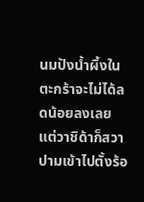นมปังน้ำผึ้งในตะกร้าจะไม่ได้ลดน้อยลงเลย แต่วาชิด้าก็สวาปามเข้าไปตั้งร้อ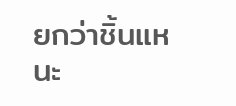ยกว่าชิ้นแหนะ